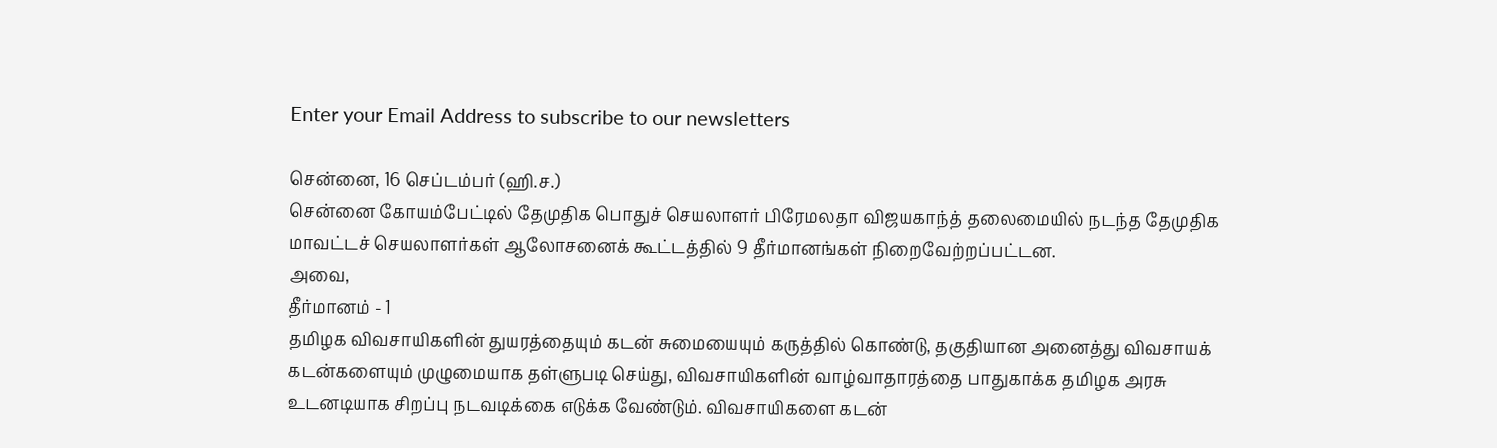Enter your Email Address to subscribe to our newsletters

சென்னை, 16 செப்டம்பர் (ஹி.ச.)
சென்னை கோயம்பேட்டில் தேமுதிக பொதுச் செயலாளர் பிரேமலதா விஜயகாந்த் தலைமையில் நடந்த தேமுதிக மாவட்டச் செயலாளர்கள் ஆலோசனைக் கூட்டத்தில் 9 தீர்மானங்கள் நிறைவேற்றப்பட்டன.
அவை,
தீர்மானம் - 1
தமிழக விவசாயிகளின் துயரத்தையும் கடன் சுமையையும் கருத்தில் கொண்டு, தகுதியான அனைத்து விவசாயக் கடன்களையும் முழுமையாக தள்ளுபடி செய்து, விவசாயிகளின் வாழ்வாதாரத்தை பாதுகாக்க தமிழக அரசு உடனடியாக சிறப்பு நடவடிக்கை எடுக்க வேண்டும். விவசாயிகளை கடன்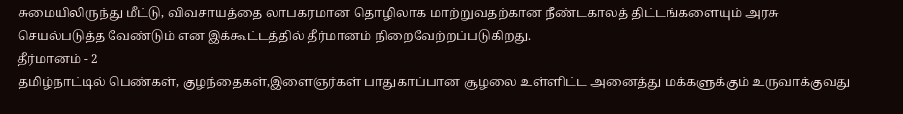சுமையிலிருந்து மீட்டு, விவசாயத்தை லாபகரமான தொழிலாக மாற்றுவதற்கான நீண்டகாலத் திட்டங்களையும் அரசு செயல்படுத்த வேண்டும் என இக்கூட்டத்தில் தீர்மானம் நிறைவேற்றப்படுகிறது.
தீர்மானம் - 2
தமிழ்நாட்டில் பெண்கள், குழந்தைகள்,இளைஞர்கள் பாதுகாப்பான சூழலை உள்ளிட்ட அனைத்து மக்களுக்கும் உருவாக்குவது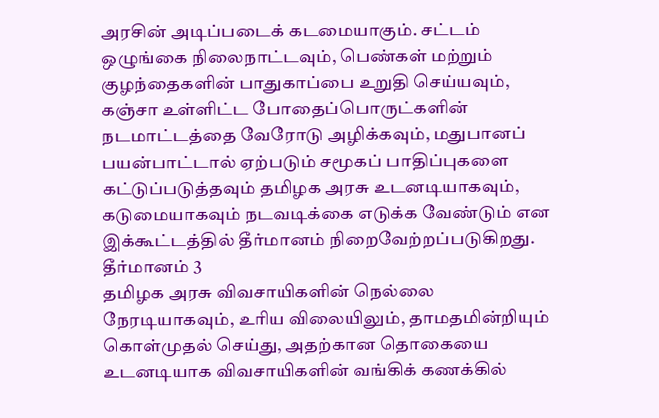அரசின் அடிப்படைக் கடமையாகும். சட்டம் ஒழுங்கை நிலைநாட்டவும், பெண்கள் மற்றும் குழந்தைகளின் பாதுகாப்பை உறுதி செய்யவும், கஞ்சா உள்ளிட்ட போதைப்பொருட்களின் நடமாட்டத்தை வேரோடு அழிக்கவும், மதுபானப் பயன்பாட்டால் ஏற்படும் சமூகப் பாதிப்புகளை கட்டுப்படுத்தவும் தமிழக அரசு உடனடியாகவும், கடுமையாகவும் நடவடிக்கை எடுக்க வேண்டும் என இக்கூட்டத்தில் தீர்மானம் நிறைவேற்றப்படுகிறது.
தீர்மானம் 3
தமிழக அரசு விவசாயிகளின் நெல்லை நேரடியாகவும், உரிய விலையிலும், தாமதமின்றியும் கொள்முதல் செய்து, அதற்கான தொகையை உடனடியாக விவசாயிகளின் வங்கிக் கணக்கில்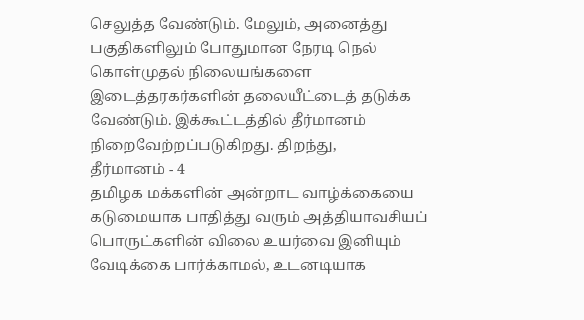செலுத்த வேண்டும். மேலும், அனைத்து பகுதிகளிலும் போதுமான நேரடி நெல் கொள்முதல் நிலையங்களை இடைத்தரகர்களின் தலையீட்டைத் தடுக்க வேண்டும். இக்கூட்டத்தில் தீர்மானம் நிறைவேற்றப்படுகிறது. திறந்து,
தீர்மானம் - 4
தமிழக மக்களின் அன்றாட வாழ்க்கையை கடுமையாக பாதித்து வரும் அத்தியாவசியப் பொருட்களின் விலை உயர்வை இனியும் வேடிக்கை பார்க்காமல், உடனடியாக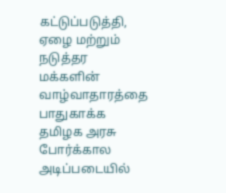கட்டுப்படுத்தி, ஏழை மற்றும் நடுத்தர மக்களின் வாழ்வாதாரத்தை பாதுகாக்க தமிழக அரசு போர்க்கால அடிப்படையில்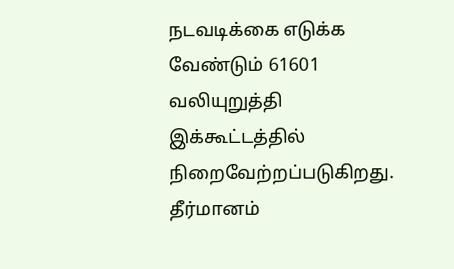நடவடிக்கை எடுக்க வேண்டும் 61601 வலியுறுத்தி இக்கூட்டத்தில் நிறைவேற்றப்படுகிறது. தீர்மானம்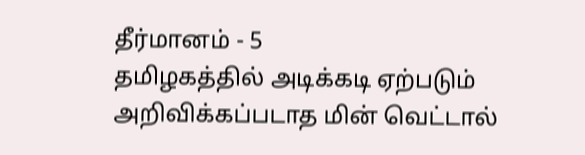தீர்மானம் - 5
தமிழகத்தில் அடிக்கடி ஏற்படும் அறிவிக்கப்படாத மின் வெட்டால்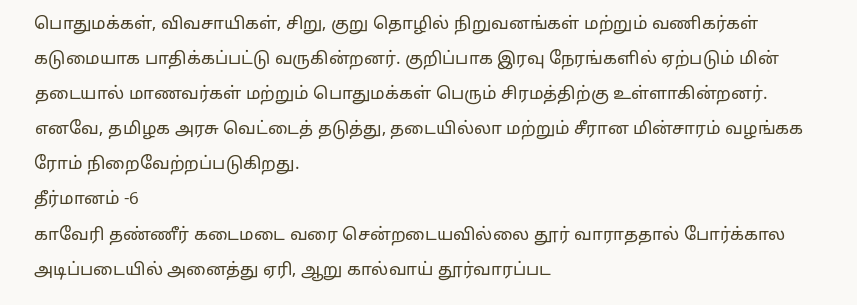பொதுமக்கள், விவசாயிகள், சிறு, குறு தொழில் நிறுவனங்கள் மற்றும் வணிகர்கள் கடுமையாக பாதிக்கப்பட்டு வருகின்றனர். குறிப்பாக இரவு நேரங்களில் ஏற்படும் மின் தடையால் மாணவர்கள் மற்றும் பொதுமக்கள் பெரும் சிரமத்திற்கு உள்ளாகின்றனர். எனவே, தமிழக அரசு வெட்டைத் தடுத்து, தடையில்லா மற்றும் சீரான மின்சாரம் வழங்கக ரோம் நிறைவேற்றப்படுகிறது.
தீர்மானம் -6
காவேரி தண்ணீர் கடைமடை வரை சென்றடையவில்லை தூர் வாராததால் போர்க்கால அடிப்படையில் அனைத்து ஏரி, ஆறு கால்வாய் தூர்வாரப்பட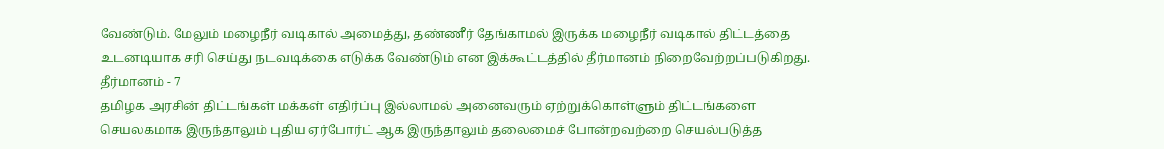வேண்டும். மேலும் மழைநீர் வடிகால் அமைத்து, தண்ணீர் தேங்காமல் இருக்க மழைநீர் வடிகால் திட்டத்தை உடனடியாக சரி செய்து நடவடிக்கை எடுக்க வேண்டும் என இக்கூட்டத்தில் தீர்மானம் நிறைவேற்றப்படுகிறது.
தீர்மானம் - 7
தமிழக அரசின் திட்டங்கள் மக்கள் எதிர்ப்பு இல்லாமல் அனைவரும் ஏற்றுக்கொள்ளும் திட்டங்களை செயலகமாக இருந்தாலும் புதிய ஏர்போர்ட் ஆக இருந்தாலும் தலைமைச் போன்றவற்றை செயல்படுத்த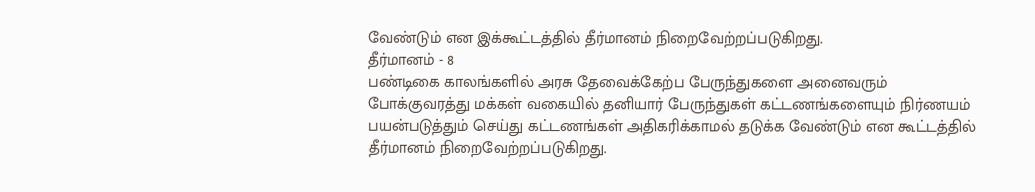வேண்டும் என இக்கூட்டத்தில் தீர்மானம் நிறைவேற்றப்படுகிறது.
தீர்மானம் - 8
பண்டிகை காலங்களில் அரசு தேவைக்கேற்ப பேருந்துகளை அனைவரும் போக்குவரத்து மக்கள் வகையில் தனியார் பேருந்துகள் கட்டணங்களையும் நிர்ணயம் பயன்படுத்தும் செய்து கட்டணங்கள் அதிகரிக்காமல் தடுக்க வேண்டும் என கூட்டத்தில் தீர்மானம் நிறைவேற்றப்படுகிறது.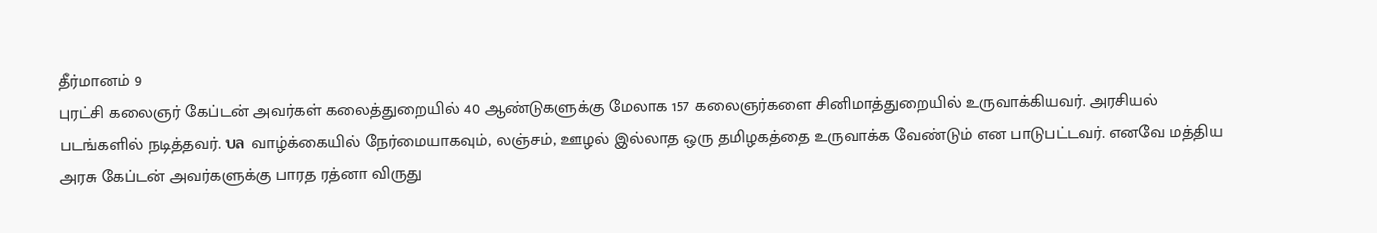தீர்மானம் 9
புரட்சி கலைஞர் கேப்டன் அவர்கள் கலைத்துறையில் 40 ஆண்டுகளுக்கு மேலாக 157 கலைஞர்களை சினிமாத்துறையில் உருவாக்கியவர். அரசியல் படங்களில் நடித்தவர். บล வாழ்க்கையில் நேர்மையாகவும், லஞ்சம், ஊழல் இல்லாத ஒரு தமிழகத்தை உருவாக்க வேண்டும் என பாடுபட்டவர். எனவே மத்திய அரசு கேப்டன் அவர்களுக்கு பாரத ரத்னா விருது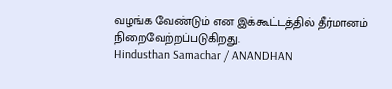வழங்க வேண்டும் என இக்கூட்டத்தில் தீர்மானம் நிறைவேற்றப்படுகிறது.
Hindusthan Samachar / ANANDHAN